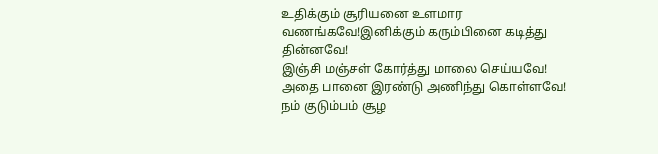உதிக்கும் சூரியனை உளமார வணங்கவே!இனிக்கும் கரும்பினை கடித்து தின்னவே!
இஞ்சி மஞ்சள் கோர்த்து மாலை செய்யவே!
அதை பானை இரண்டு அணிந்து கொள்ளவே!
நம் குடும்பம் சூழ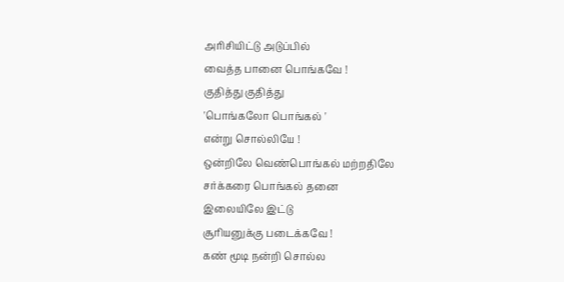அரிசியிட்டு அடுப்பில்
வைத்த பானை பொங்கவே !
குதித்து குதித்து
'பொங்கலோ பொங்கல் '
என்று சொல்லியே !
ஒன்றிலே வெண்பொங்கல் மற்றதிலே
சர்க்கரை பொங்கல் தனை
இலையிலே இட்டு
சூரியனுக்கு படைக்கவே !
கண் மூடி நன்றி சொல்ல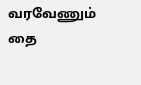வரவேணும் தை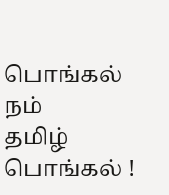பொங்கல் நம்
தமிழ் பொங்கல் !